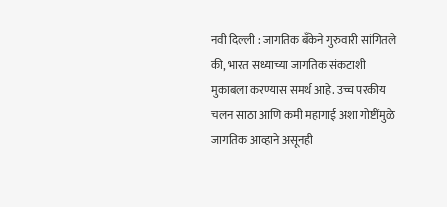नवी दिल्ली : जागतिक बँकेने गुरुवारी सांगितले की, भारत सध्याच्या जागतिक संकटाशी मुकाबला करण्यास समर्थ आहे. उच्च परकीय चलन साठा आणि कमी महागाई अशा गोष्टींमुळे जागतिक आव्हाने असूनही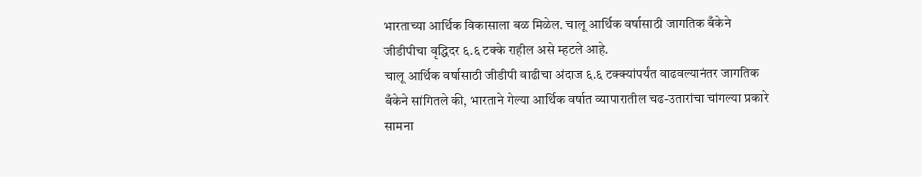भारताच्या आर्थिक विकासाला बळ मिळेल. चालू आर्थिक वर्षासाठी जागतिक बँकेने जीडीपीचा वृद्धिदर ६.६ टक्के राहील असे म्हटले आहे.
चालू आर्थिक वर्षासाठी जीडीपी वाढीचा अंदाज ६.६ टक्क्यांपर्यंत वाढवल्यानंतर जागतिक बँकेने सांगितले की, भारताने गेल्या आर्थिक वर्षात व्यापारातील चढ-उतारांचा चांगल्या प्रकारे सामना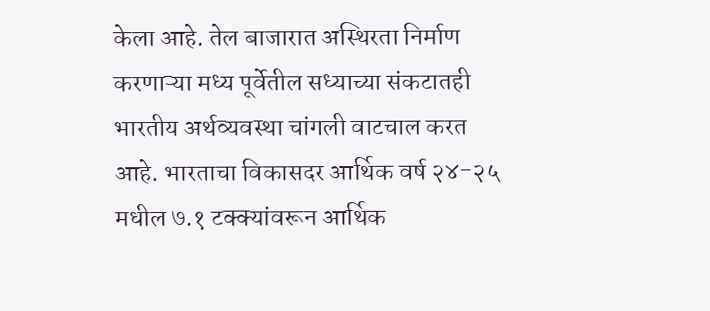केला आहे. तेल बाजारात अस्थिरता निर्माण करणाऱ्या मध्य पूर्वेतील सध्याच्या संकटातही भारतीय अर्थव्यवस्था चांगली वाटचाल करत आहे. भारताचा विकासदर आर्थिक वर्ष २४-२५ मधील ७.१ टक्क्यांवरून आर्थिक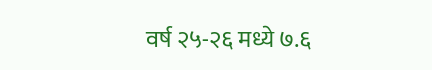वर्ष २५-२६ मध्ये ७.६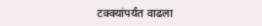टक्क्यांपर्यंत वाढला